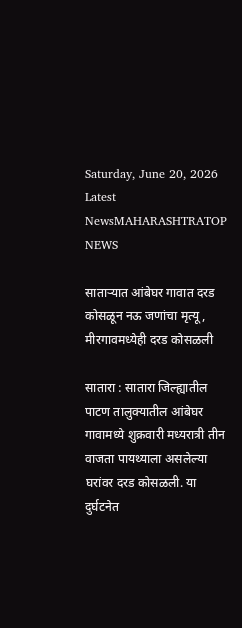Saturday, June 20, 2026
Latest NewsMAHARASHTRATOP NEWS

साताऱ्यात आंबेघर गावात दरड कोसळून नऊ जणांचा मृत्यू, मीरगावमध्येही दरड कोसळली

सातारा : सातारा जिल्ह्यातील पाटण तालुक्यातील आंबेघर गावामध्ये शुक्रवारी मध्यरात्री तीन वाजता पायथ्याला असलेल्या घरांवर दरड कोसळली. या दुर्घटनेत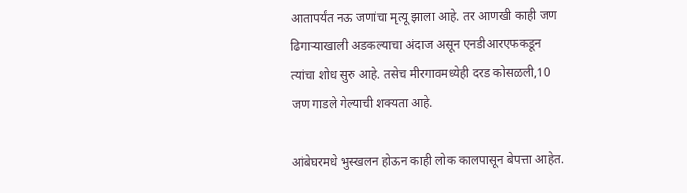आतापर्यंत नऊ जणांचा मृत्यू झाला आहे. तर आणखी काही जण ढिगाऱ्याखाली अडकल्याचा अंदाज असून एनडीआरएफकडून त्यांचा शोध सुरु आहे. तसेच मीरगावमध्येही दरड कोसळली,10 जण गाडले गेल्याची शक्यता आहे.

आंबेघरमधे भुस्खलन होऊन काही लोक कालपासून बेपत्ता आहेत.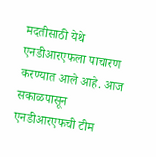मदतीसाठी येथे एनडीआरएफला पाचारण करण्यात आले आहे. आज सकाळपासून एनडीआरएफची टीम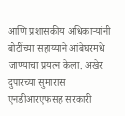आणि प्रशासकीय अधिकाऱ्यांनी बोटींच्या सहाय्याने आंबेघरमधे जाण्याचा प्रयत्न केला. अखेर दुपारच्या सुमारास एनडीआरएफसह सरकारी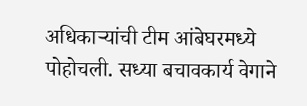अधिकाऱ्यांची टीम आंबेघरमध्ये पोहोचली. सध्या बचावकार्य वेगाने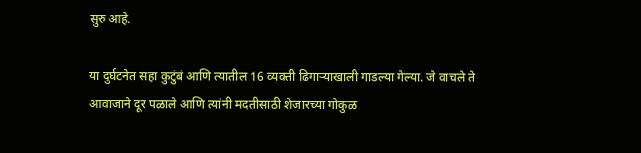सुरु आहे.

या दुर्घटनेत सहा कुटुंबं आणि त्यातील 16 व्यक्ती ढिगाऱ्याखाली गाडल्या गेल्या. जे वाचले ते आवाजाने दूर पळाले आणि त्यांनी मदतीसाठी शेजारच्या गोकुळ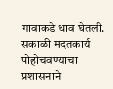गावाकडे धाव घेतली. सकाळी मदतकार्य पोहोचवण्याचा प्रशासनाने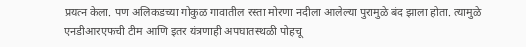प्रयत्न केला. पण अलिकडच्या गोकुळ गावातील रस्ता मोरणा नदीला आलेल्या पुरामुळे बंद झाला होता. त्यामुळे एनडीआरएफची टीम आणि इतर यंत्रणाही अपघातस्थळी पोहचू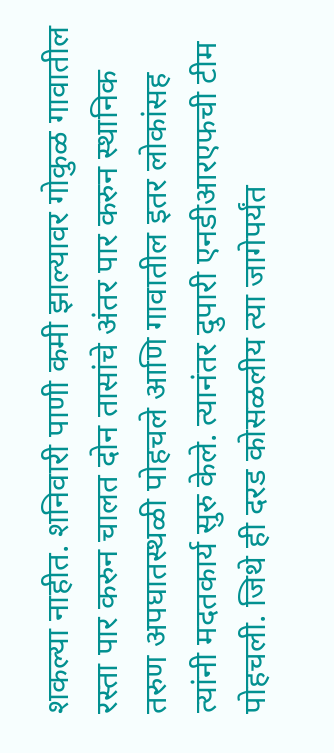शकल्या नाहीत. शनिवारी पाणी कमी झाल्यावर गोकुळ गावातील रस्ता पार करुन चालत दोन तासांचे अंतर पार करुन स्थानिक तरुण अपघातस्थळी पोहचले आणि गावातील इतर लोकांसह त्यांनी मदतकार्य सुरु केले. त्यानंतर दुपारी एनडीआरएफची टीम पोहचली. जिथे ही दरड कोसळलीय त्या जागेपर्यंत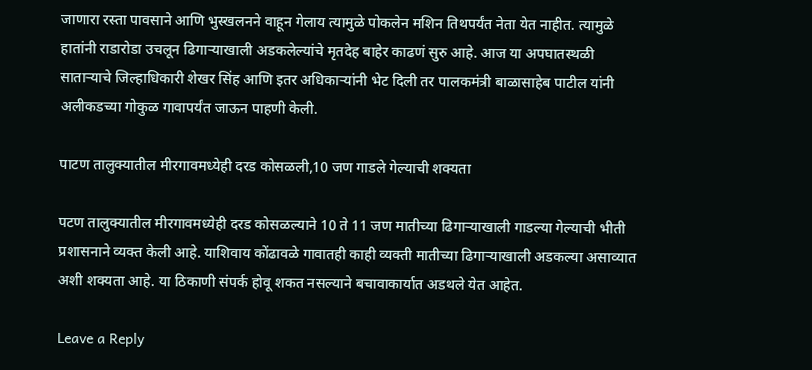जाणारा रस्ता पावसाने आणि भुस्खलनने वाहून गेलाय त्यामुळे पोकलेन मशिन तिथपर्यंत नेता येत नाहीत. त्यामुळे हातांनी राडारोडा उचलून ढिगाऱ्याखाली अडकलेल्यांचे मृतदेह बाहेर काढणं सुरु आहे. आज या अपघातस्थळी साताऱ्याचे जिल्हाधिकारी शेखर सिंह आणि इतर अधिकाऱ्यांनी भेट दिली तर पालकमंत्री बाळासाहेब पाटील यांनी अलीकडच्या गोकुळ गावापर्यंत जाऊन पाहणी केली.

पाटण तालुक्यातील मीरगावमध्येही दरड कोसळली,10 जण गाडले गेल्याची शक्यता

पटण तालुक्यातील मीरगावमध्येही दरड कोसळल्याने 10 ते 11 जण मातीच्या ढिगाऱ्याखाली गाडल्या गेल्याची भीती प्रशासनाने व्यक्त केली आहे. याशिवाय कोंढावळे गावातही काही व्यक्ती मातीच्या ढिगाऱ्याखाली अडकल्या असाव्यात अशी शक्यता आहे. या ठिकाणी संपर्क होवू शकत नसल्याने बचावाकार्यात अडथले येत आहेत.

Leave a Reply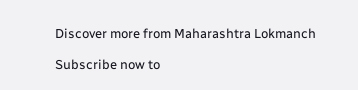Discover more from Maharashtra Lokmanch

Subscribe now to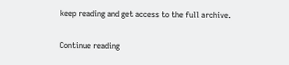keep reading and get access to the full archive.

Continue reading